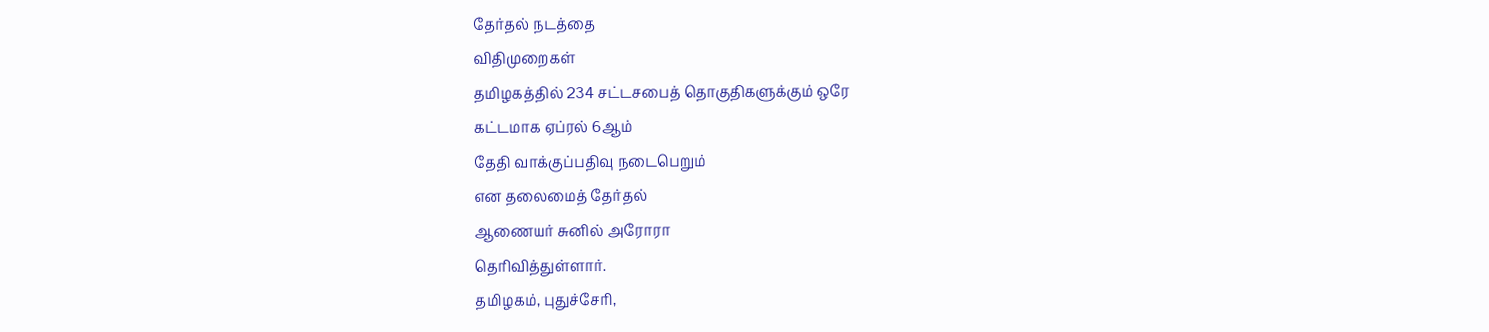தேர்தல் நடத்தை
விதிமுறைகள்
தமிழகத்தில் 234 சட்டசபைத் தொகுதிகளுக்கும் ஒரே
கட்டமாக ஏப்ரல் 6ஆம்
தேதி வாக்குப்பதிவு நடைபெறும்
என தலைமைத் தேர்தல்
ஆணையர் சுனில் அரோரா
தெரிவித்துள்ளார்.
தமிழகம், புதுச்சேரி,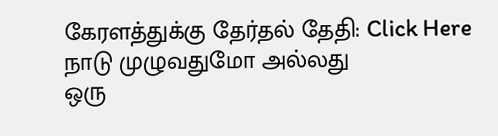கேரளத்துக்கு தேர்தல் தேதி: Click Here
நாடு முழுவதுமோ அல்லது
ஒரு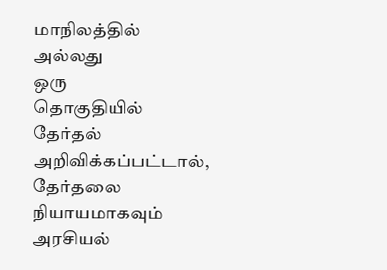மாநிலத்தில்
அல்லது
ஒரு
தொகுதியில்
தேர்தல்
அறிவிக்கப்பட்டால், தேர்தலை
நியாயமாகவும் அரசியல்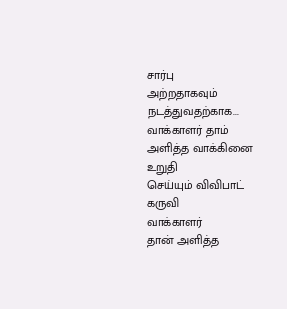சார்பு
அற்றதாகவும்
நடத்துவதற்காக...
வாக்காளர் தாம்
அளித்த வாக்கினை உறுதி
செய்யும் விவிபாட் கருவி
வாக்காளர்
தான் அளித்த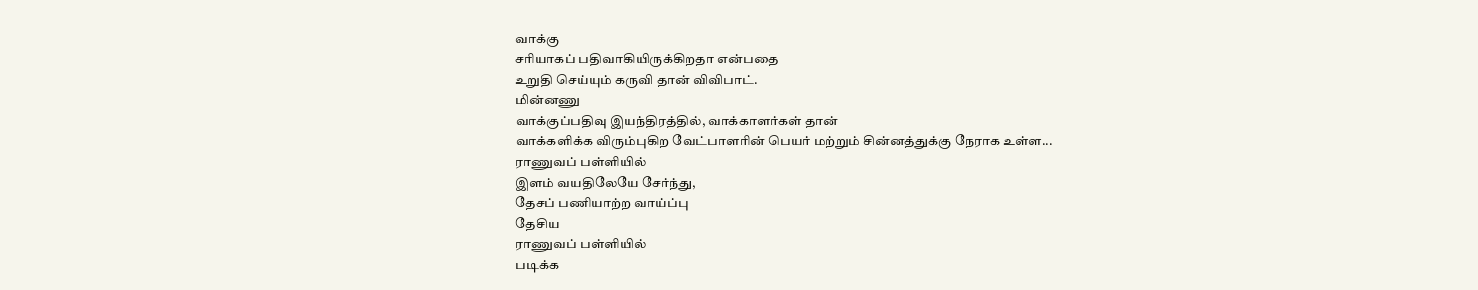வாக்கு
சரியாகப் பதிவாகியிருக்கிறதா என்பதை
உறுதி செய்யும் கருவி தான் விவிபாட்.
மின்னணு
வாக்குப்பதிவு இயந்திரத்தில், வாக்காளர்கள் தான்
வாக்களிக்க விரும்புகிற வேட்பாளரின் பெயர் மற்றும் சின்னத்துக்கு நேராக உள்ள...
ராணுவப் பள்ளியில்
இளம் வயதிலேயே சேர்ந்து,
தேசப் பணியாற்ற வாய்ப்பு
தேசிய
ராணுவப் பள்ளியில்
படிக்க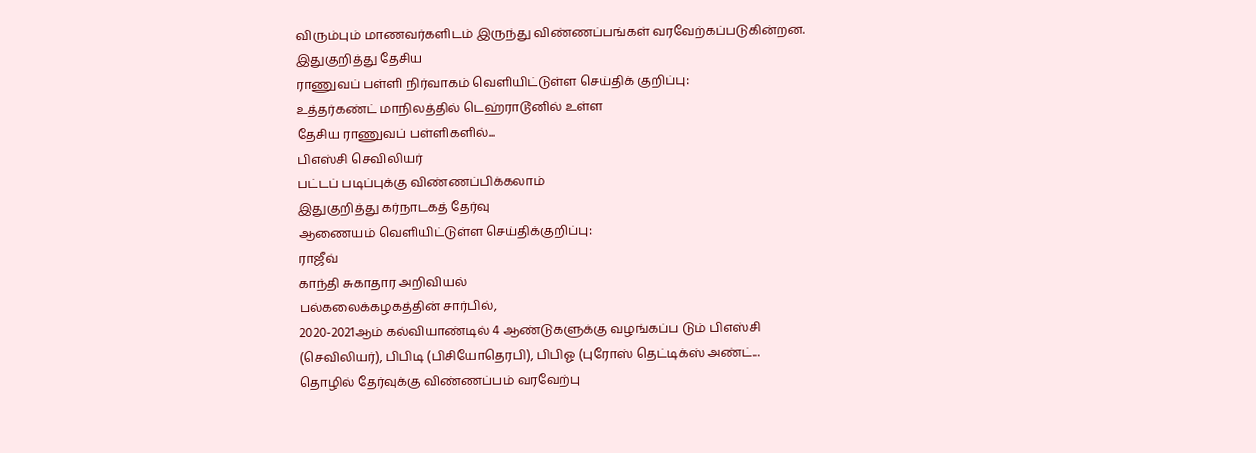விரும்பும் மாணவர்களிடம் இருந்து விண்ணப்பங்கள் வரவேற்கப்படுகின்றன.
இதுகுறித்து தேசிய
ராணுவப் பள்ளி நிர்வாகம் வெளியிட்டுள்ள செய்திக் குறிப்பு:
உத்தர்கண்ட் மாநிலத்தில் டெஹ்ராடூனில் உள்ள
தேசிய ராணுவப் பள்ளிகளில்...
பிஎஸ்சி செவிலியர்
பட்டப் படிப்புக்கு விண்ணப்பிக்கலாம்
இதுகுறித்து கர்நாடகத் தேர்வு
ஆணையம் வெளியிட்டுள்ள செய்திக்குறிப்பு:
ராஜீவ்
காந்தி சுகாதார அறிவியல்
பல்கலைக்கழகத்தின் சார்பில்,
2020-2021ஆம் கல்வியாண்டில் 4 ஆண்டுகளுக்கு வழங்கப்ப டும் பிஎஸ்சி
(செவிலியர்), பிபிடி (பிசியோதெரபி), பிபிஓ (புரோஸ் தெட்டிக்ஸ் அண்ட்...
தொழில் தேர்வுக்கு விண்ணப்பம் வரவேற்பு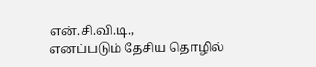என்.சி.வி.டி.,
எனப்படும் தேசிய தொழில்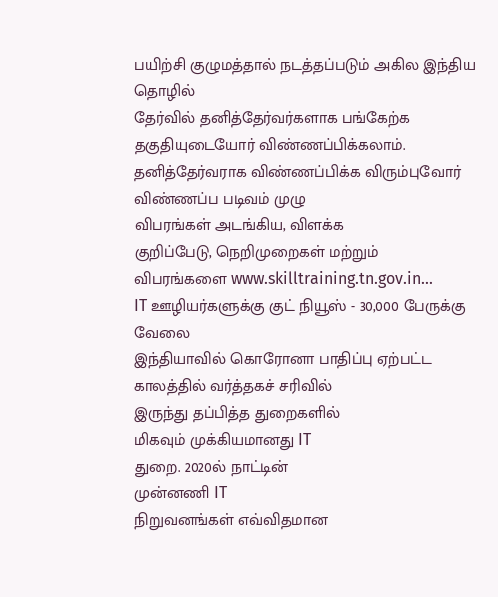பயிற்சி குழுமத்தால் நடத்தப்படும் அகில இந்திய தொழில்
தேர்வில் தனித்தேர்வர்களாக பங்கேற்க
தகுதியுடையோர் விண்ணப்பிக்கலாம்.
தனித்தேர்வராக விண்ணப்பிக்க விரும்புவோர் விண்ணப்ப படிவம் முழு
விபரங்கள் அடங்கிய, விளக்க
குறிப்பேடு, நெறிமுறைகள் மற்றும்
விபரங்களை www.skilltraining.tn.gov.in...
IT ஊழியர்களுக்கு குட் நியூஸ் - 30,000 பேருக்கு
வேலை
இந்தியாவில் கொரோனா பாதிப்பு ஏற்பட்ட
காலத்தில் வர்த்தகச் சரிவில்
இருந்து தப்பித்த துறைகளில்
மிகவும் முக்கியமானது IT
துறை. 2020ல் நாட்டின்
முன்னணி IT
நிறுவனங்கள் எவ்விதமான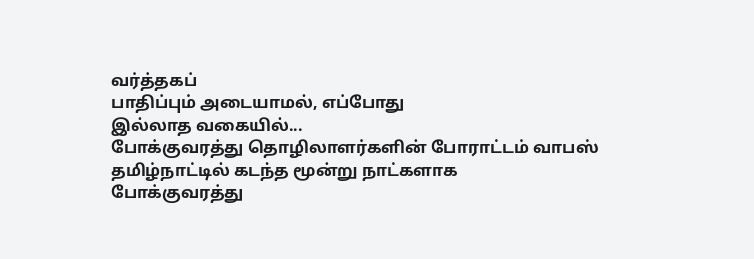வர்த்தகப்
பாதிப்பும் அடையாமல், எப்போது
இல்லாத வகையில்...
போக்குவரத்து தொழிலாளர்களின் போராட்டம் வாபஸ்
தமிழ்நாட்டில் கடந்த மூன்று நாட்களாக
போக்குவரத்து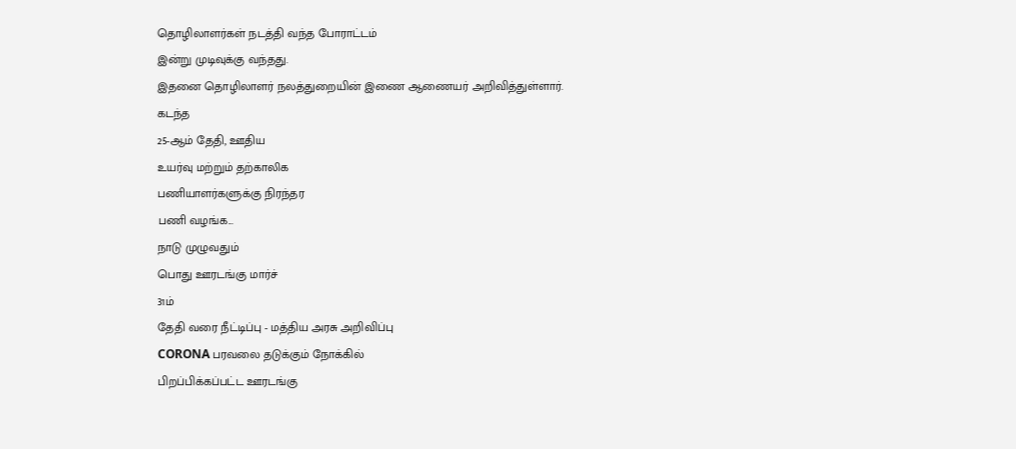தொழிலாளர்கள் நடத்தி வந்த போராட்டம்
இன்று முடிவுக்கு வந்தது.
இதனை தொழிலாளர் நலத்துறையின் இணை ஆணையர் அறிவித்துள்ளார்.
கடந்த
25-ஆம் தேதி, ஊதிய
உயர்வு மற்றும் தற்காலிக
பணியாளர்களுக்கு நிரந்தர
பணி வழங்க...
நாடு முழுவதும்
பொது ஊரடங்கு மார்ச்
31ம்
தேதி வரை நீட்டிப்பு - மத்திய அரசு அறிவிப்பு
CORONA பரவலை தடுக்கும் நோக்கில்
பிறப்பிக்கப்பட்ட ஊரடங்கு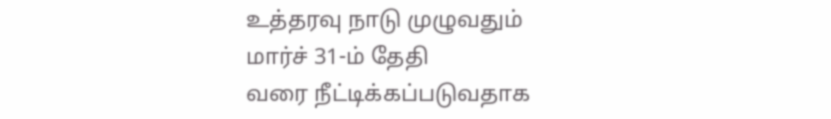உத்தரவு நாடு முழுவதும்
மார்ச் 31-ம் தேதி
வரை நீட்டிக்கப்படுவதாக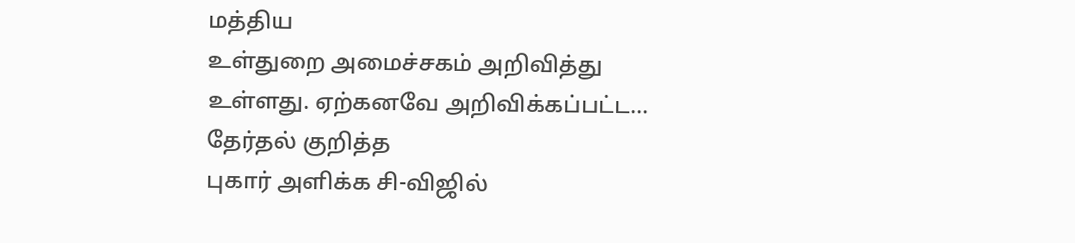மத்திய
உள்துறை அமைச்சகம் அறிவித்து
உள்ளது. ஏற்கனவே அறிவிக்கப்பட்ட...
தேர்தல் குறித்த
புகார் அளிக்க சி-விஜில்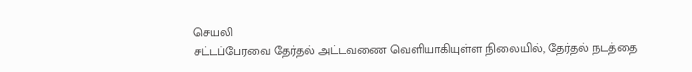செயலி
சட்டப்பேரவை தேர்தல் அட்டவணை வெளியாகியுள்ள நிலையில், தேர்தல் நடத்தை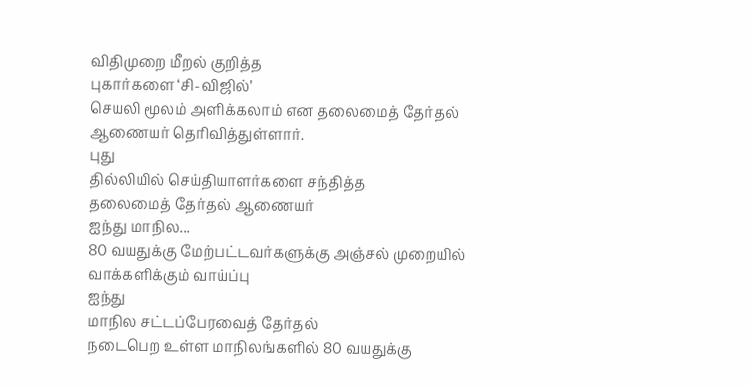விதிமுறை மீறல் குறித்த
புகார்களை ‘சி-விஜில்’
செயலி மூலம் அளிக்கலாம் என தலைமைத் தேர்தல்
ஆணையர் தெரிவித்துள்ளார்.
புது
தில்லியில் செய்தியாளர்களை சந்தித்த
தலைமைத் தேர்தல் ஆணையர்
ஐந்து மாநில...
80 வயதுக்கு மேற்பட்டவர்களுக்கு அஞ்சல் முறையில்
வாக்களிக்கும் வாய்ப்பு
ஐந்து
மாநில சட்டப்பேரவைத் தேர்தல்
நடைபெற உள்ள மாநிலங்களில் 80 வயதுக்கு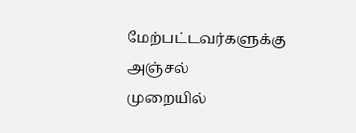மேற்பட்டவர்களுக்கு அஞ்சல்
முறையில்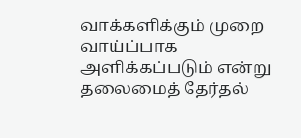வாக்களிக்கும் முறை
வாய்ப்பாக அளிக்கப்படும் என்று
தலைமைத் தேர்தல்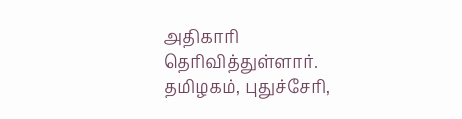அதிகாரி
தெரிவித்துள்ளார்.
தமிழகம், புதுச்சேரி,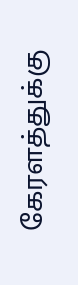கேரளத்துக்கு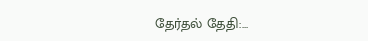தேர்தல் தேதி:...